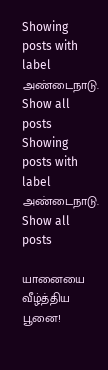Showing posts with label அண்டைநாடு. Show all posts
Showing posts with label அண்டைநாடு. Show all posts

யானையை வீழ்த்திய பூனை!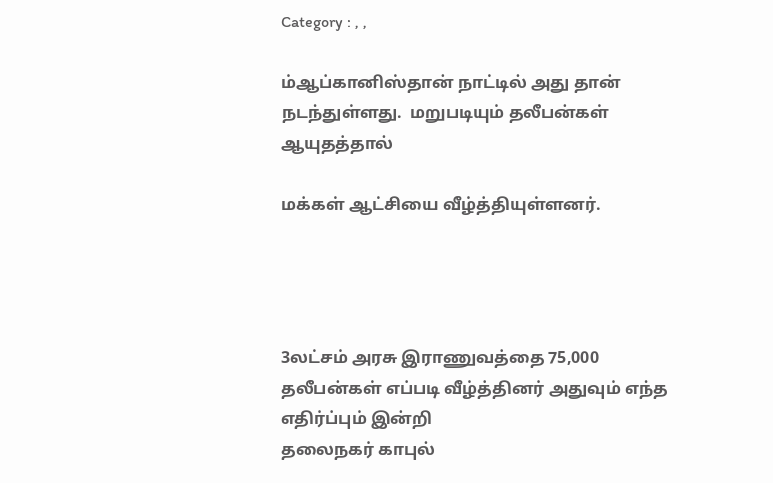Category : , ,

ம்ஆப்கானிஸ்தான் நாட்டில் அது தான் நடந்துள்ளது.  மறுபடியும் தலீபன்கள் ஆயுதத்தால்

மக்கள் ஆட்சியை வீழ்த்தியுள்ளனர்.




3லட்சம் அரசு இராணுவத்தை 75,000 தலீபன்கள் எப்படி வீழ்த்தினர் அதுவும் எந்த எதிர்ப்பும் இன்றி
தலைநகர் காபுல்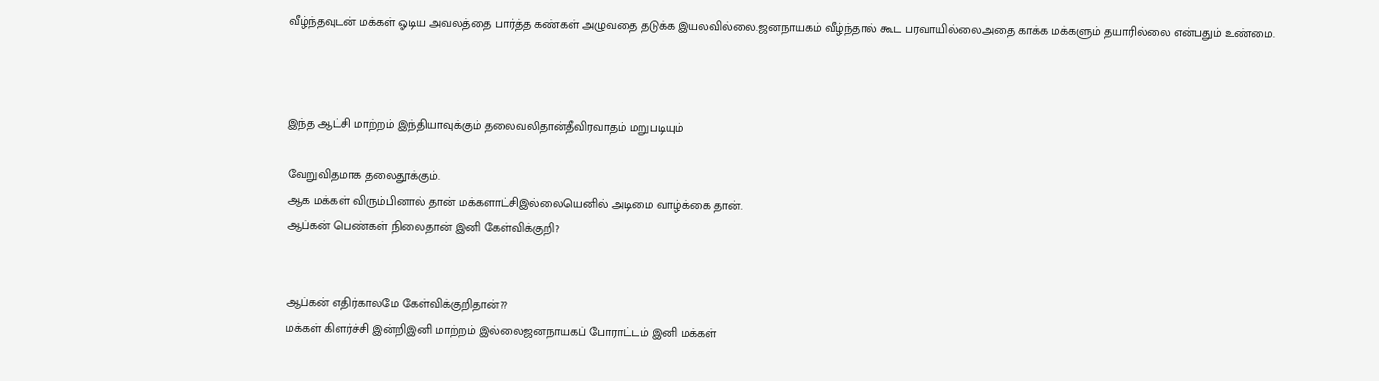வீழ்ந்தவுடன் மக்கள் ஓடிய அவலத்தை பார்த்த கண்கள் அழுவதை தடுக்க இயலவில்லை.ஜனநாயகம் வீழ்ந்தால் கூட பரவாயில்லைஅதை காக்க மக்களும் தயாரில்லை என்பதும் உண்மை.



இந்த ஆட்சி மாற்றம் இந்தியாவுக்கும் தலைவலிதான்தீவிரவாதம் மறுபடியும்

வேறுவிதமாக தலைதூக்கும்.
ஆக மக்கள் விரும்பினால் தான் மக்களாட்சிஇல்லையெனில் அடிமை வாழ்க்கை தான்.
ஆப்கன் பெண்கள் நிலைதான் இனி கேள்விக்குறி?


ஆப்கன் எதிர்காலமே கேள்விக்குறிதான்??
மக்கள் கிளர்ச்சி இன்றிஇனி மாற்றம் இல்லைஜனநாயகப் போராட்டம் இனி மக்கள்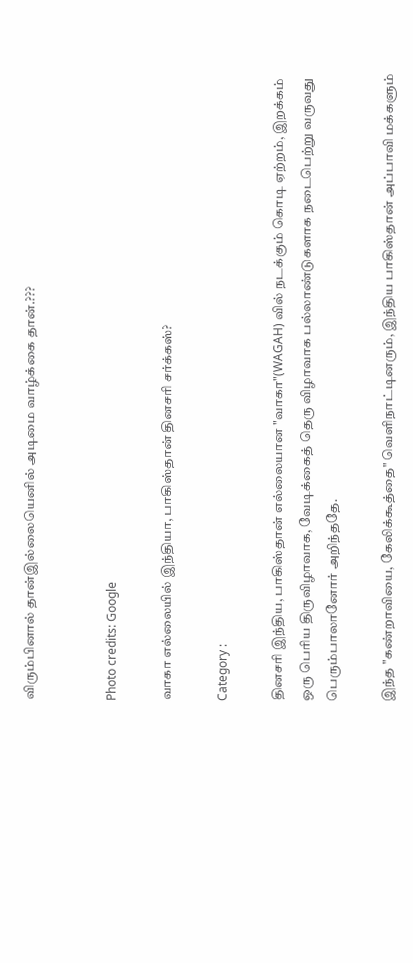விரும்பினால் தான்இல்லையெனில் அடிமை வாழ்க்கை தான்.???


Photo credits: Google

வாகா எல்லையில் இந்தியா, பாகிஸ்தான் தினசரி சர்க்கஸ்?

Category :

தினசரி இந்திய‍, பாகிஸ்தான் எல்லையான "வாகா"(WAGAH) வில் நடக்கும் கொடி ஏற்றம், இறக்கம் ஒரு பெரிய திருவிழாவாக, வேடிக்கைத் தெரு விழாவாக பல்லாண்டுகளாக நடைபெற்று வருவது பெரும்பாலானோர் அறிந்ததே.

இந்த "கண்றாவியை, கேலிக்கூத்தை" வெளிநாட்டினரும், இந்திய‌ பாகிஸ்தான் அப்பாவி மக்களும்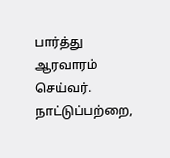பார்த்து ஆரவாரம் செய்வர். நாட்டுப்பற்றை,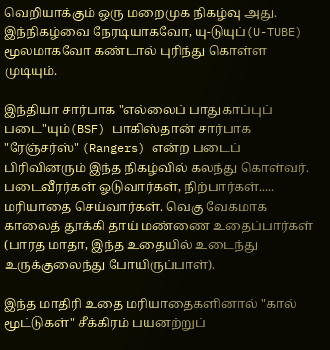வெறியாக்கும் ஒரு மறைமுக நிகழ்வு அது. இந்நிகழ்வை நேரடியாகவோ, யு‍-டுயுப்(U-TUBE) மூலமாகவோ கண்டால் புரிந்து கொள்ள முடியும்.

இந்தியா சார்பாக "எல்லைப் பாதுகாப்புப் படை"யும்(BSF) பாகிஸ்தான் சார்பாக‌ "ரேஞ்சர்ஸ்" (Rangers) என்ற படைப் பிரிவினரும் இந்த நிகழ்வில் கலந்து கொள்வர். படைவீரர்கள் ஓடுவார்கள், நிற்பார்கள்..... மரியாதை செய்வார்கள். வெகு வேகமாக காலைத் தூக்கி தாய் மண்ணை உதைப்பார்கள் (பாரத மாதா, இந்த‌ உதையில் உடைந்து உருக்குலைந்து போயிருப்பாள்).

இந்த மாதிரி உதை மரியாதைகளினால் "கால் மூட்டுகள்" சீக்கிரம் பயனற்றுப்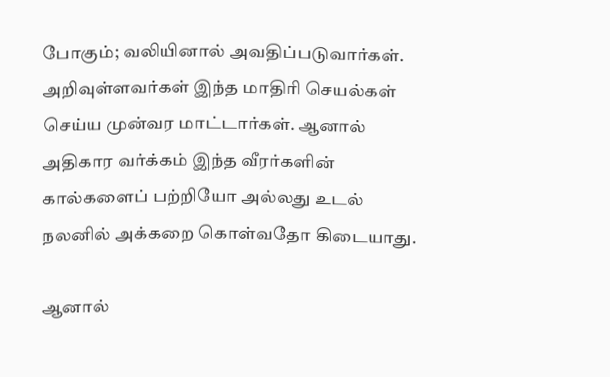போகும்; வலியினால் அவதிப்படுவார்கள். அறிவுள்ளவர்கள் இந்த மாதிரி செயல்கள் செய்ய முன்வர மாட்டார்கள். ஆனால் அதிகார‌ வர்க்கம் இந்த வீரர்களின் கால்களைப் பற்றியோ அல்லது உடல் நலனில் அக்கறை கொள்வதோ கிடையாது.

ஆனால்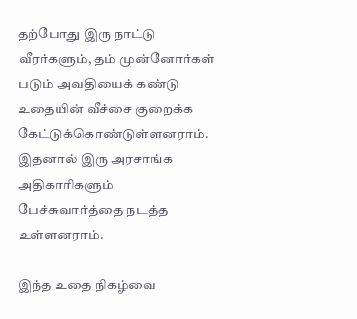தற்போது இரு நாட்டு வீரர்களும், தம் முன்னோர்கள் படும் அவதியைக் கண்டு உதையின் வீச்சை குறைக்க கேட்டுக்கொண்டுள்ளனராம். இதனால் இரு அரசாங்க அதிகாரிகளும் பேச்சுவார்த்தை நடத்த உள்ளனராம்.

இந்த உதை நிகழ்வை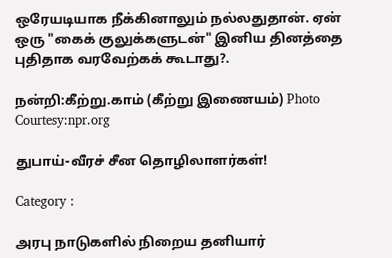ஒரேயடியாக நீக்கினாலும் நல்லதுதான். ஏன் ஒரு "கைக் குலுக்களுடன்" இனிய தினத்தை புதிதாக‌ வரவேற்கக் கூடாது?.

நன்றி:கீற்று.காம் (கீற்று இணையம்) Photo Courtesy:npr.org

துபாய்-வீரச் சீன தொழிலாளர்கள்!

Category :

அரபு நாடுகளில் நிறைய தனியார்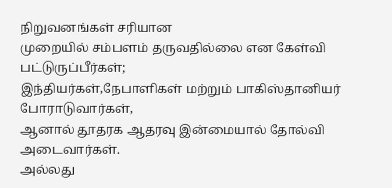நிறுவனங்கள் சரியான
முறையில் சம்பளம் தருவதில்லை என கேள்வி பட்டுருப்பீர்கள்;
இந்தியர்கள்,நேபாளிகள் மற்றும் பாகிஸ்தானியர் போராடுவார்கள்,
ஆனால் தூதரக ஆதரவு இன்மையால் தோல்வி அடைவார்கள்.
அல்லது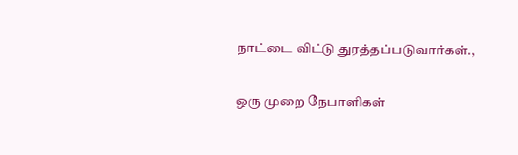நாட்டை விட்டு துரத்தப்படுவார்கள்.,

ஒரு முறை நேபாளிகள்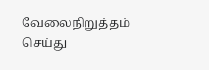வேலைநிறுத்தம் செய்து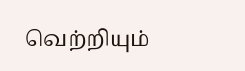வெற்றியும்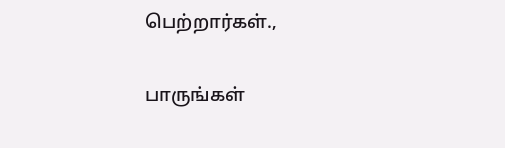பெற்றார்கள்.,

பாருங்கள்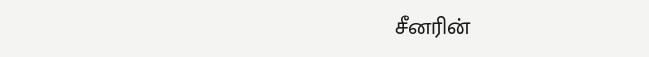சீனரின்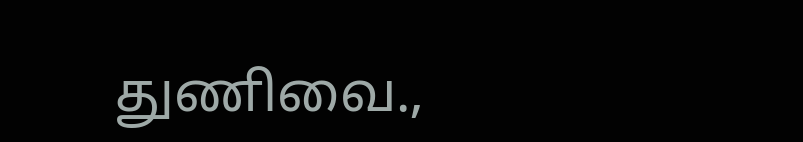துணிவை.,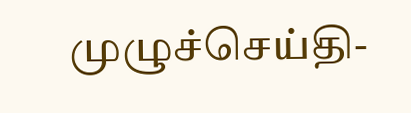முழுச்செய்தி-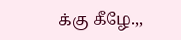க்கு கீழே.,,